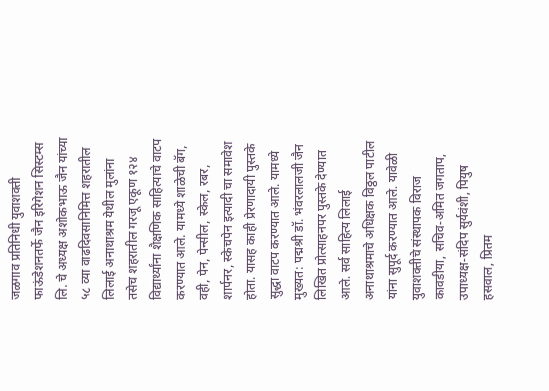जळगाव प्रतिनिधी युवाशक्ती फाऊंडेशनतर्फे जैन इरिगेशन सिस्टम्स लि. चे अध्यक्ष अशोकभाऊ जैन यांच्या ५८ व्या वाढदिवसानिमित्त शहरातील लिलाई अनाथाश्रम येथील मुलांना तसेच शहरातील गरजू एकूण १२४ विद्यार्थ्यांना शैक्षणिक साहित्याचे वाटप करण्यात आले. यामध्ये शाळेची बॅग, वही, पेन, पेन्सील, स्केल, रबर, शार्पनर, स्केचपेन इत्यादी चा समावेश होता. यासह काही प्रेरणादायी पुस्तके सुद्धा वाटप करण्यात आले. यामध्ये मुख्यत: पद्मश्री डॉ. भंवरलालजी जैन लिखित प्रोत्साहनपर पुस्तके देण्यात आले. सर्व साहित्य लिलाई अनाथाश्रमाचे अधिक्षक विठ्ठल पाटील यांना सुपूर्द करण्यात आले. यावेळी युवाशक्तीचे संस्थापक विराज कावडीया, सचिव-अमित जगताप, उपाध्यक्ष-संदिप सुर्यवंशी, पियुष हसवाल, प्रितम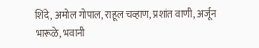शिंदे, अमोल गोपाल, राहूल चव्हाण, प्रशांत वाणी, अर्जून भारूळे, भवानी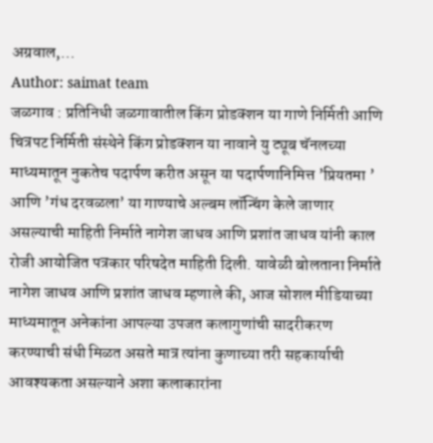अग्रवाल,…
Author: saimat team
जळगाव : प्रतिनिधी जळगावातील किंग प्रोडक्शन या गाणे निर्मिती आणि चित्रपट निर्मिती संस्थेने किंग प्रोडक्शन या नावाने यु ट्यूब चॅनलच्या माध्यमातून नुकतेच पदार्पण करीत असून या पदार्पणानिमित्त ’प्रियतमा ’ आणि ’गंध दरवळला’ या गाण्याचे अल्बम लॉन्चिंग केले जाणार असल्याची माहिती निर्माते नागेश जाधव आणि प्रशांत जाधव यांनी काल रोजी आयोजित पत्रकार परिषदेत माहिती दिली. यावेळी बोलताना निर्माते नागेश जाधव आणि प्रशांत जाधव म्हणाले की, आज सोशल मीडियाच्या माध्यमातून अनेकांना आपल्या उपजत कलागुणांची सादरीकरण करण्याची संधी मिळत असते मात्र त्यांना कुणाच्या तरी सहकार्याची आवश्यकता असल्याने अशा कलाकारांना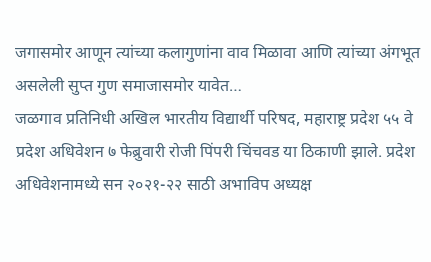जगासमोर आणून त्यांच्या कलागुणांना वाव मिळावा आणि त्यांच्या अंगभूत असलेली सुप्त गुण समाजासमोर यावेत…
जळगाव प्रतिनिधी अखिल भारतीय विद्यार्थी परिषद, महाराष्ट्र प्रदेश ५५ वे प्रदेश अधिवेशन ७ फेब्रुवारी रोजी पिंपरी चिंचवड या ठिकाणी झाले. प्रदेश अधिवेशनामध्ये सन २०२१-२२ साठी अभाविप अध्यक्ष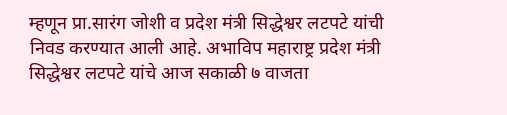म्हणून प्रा.सारंग जोशी व प्रदेश मंत्री सिद्धेश्वर लटपटे यांची निवड करण्यात आली आहे. अभाविप महाराष्ट्र प्रदेश मंत्री सिद्धेश्वर लटपटे यांचे आज सकाळी ७ वाजता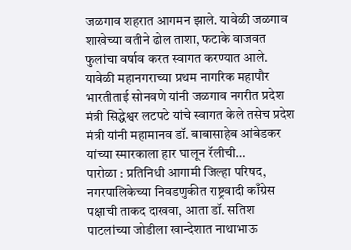जळगाव शहरात आगमन झाले. यावेळी जळगाव शाखेच्या वतीने ढोल ताशा, फटाके वाजवत फुलांचा वर्षाव करत स्वागत करण्यात आले. यावेळी महानगराच्या प्रथम नागरिक महापौर भारतीताई सोनवणे यांनी जळगाव नगरीत प्रदेश मंत्री सिद्धेश्वर लटपटे यांचे स्वागत केले तसेच प्रदेश मंत्री यांनी महामानव डॉ. बाबासाहेब आंबेडकर यांच्या स्मारकाला हार घालून रॅलीची…
पारोळा : प्रतिनिधी आगामी जिल्हा परिषद, नगरपालिकेच्या निवडणुकीत राष्ट्रवादी काँग्रेस पक्षाची ताकद दाखवा, आता डॉ. सतिश पाटलांच्या जोडीला खान्देशात नाथाभाऊ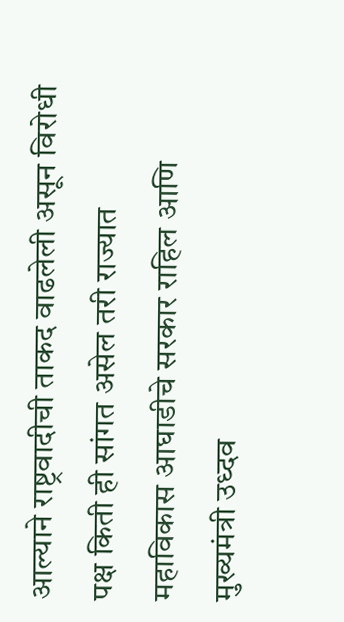आल्याने राष्ट्रवादीची ताकद वाढलेली असून विरोधी पक्ष किती ही सांगत असेल तरी राज्यात महाविकास आघाडीचे सरकार राहिल आणि मुख्यमंत्री उध्दव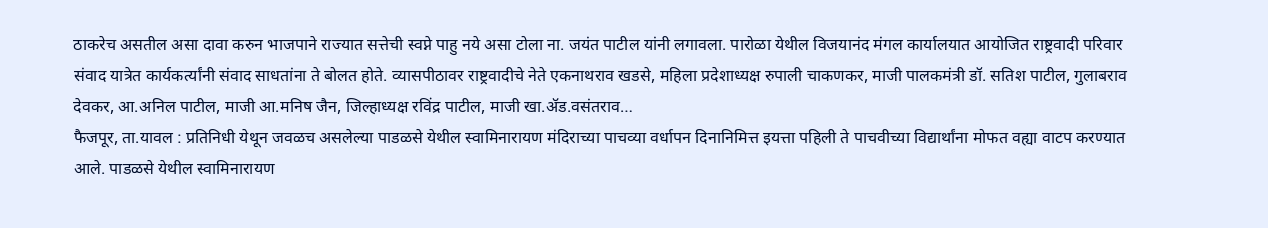ठाकरेच असतील असा दावा करुन भाजपाने राज्यात सत्तेची स्वप्ने पाहु नये असा टोला ना. जयंत पाटील यांनी लगावला. पारोळा येथील विजयानंद मंगल कार्यालयात आयोजित राष्ट्रवादी परिवार संवाद यात्रेत कार्यकर्त्यांनी संवाद साधतांना ते बोलत होते. व्यासपीठावर राष्ट्रवादीचे नेते एकनाथराव खडसे, महिला प्रदेशाध्यक्ष रुपाली चाकणकर, माजी पालकमंत्री डॉ. सतिश पाटील, गुलाबराव देवकर, आ.अनिल पाटील, माजी आ.मनिष जैन, जिल्हाध्यक्ष रविंद्र पाटील, माजी खा.ॲड.वसंतराव…
फैजपूर, ता.यावल : प्रतिनिधी येथून जवळच असलेल्या पाडळसे येथील स्वामिनारायण मंदिराच्या पाचव्या वर्धापन दिनानिमित्त इयत्ता पहिली ते पाचवीच्या विद्यार्थांना मोफत वह्या वाटप करण्यात आले. पाडळसे येथील स्वामिनारायण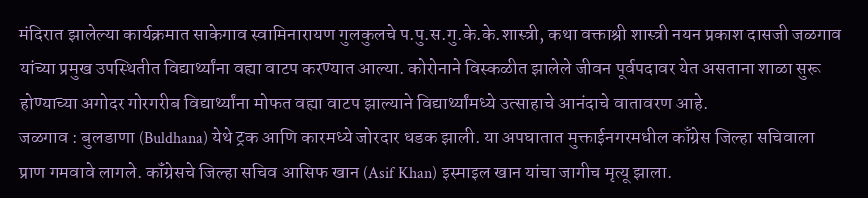मंदिरात झालेल्या कार्यक्रमात साकेगाव स्वामिनारायण गुलकुलचे प.पु.स.गु.के.के.शास्त्री, कथा वक्ताश्री शास्त्री नयन प्रकाश दासजी जळगाव यांच्या प्रमुख उपस्थितीत विद्यार्थ्यांना वह्या वाटप करण्यात आल्या. कोरोनाने विस्कळीत झालेले जीवन पूर्वपदावर येत असताना शाळा सुरू होण्याच्या अगोदर गोरगरीब विद्यार्थ्यांना मोफत वह्या वाटप झाल्याने विद्यार्थ्यांमध्ये उत्साहाचे आनंदाचे वातावरण आहे.
जळगाव : बुलडाणा (Buldhana) येथे ट्रक आणि कारमध्ये जोरदार धडक झाली. या अपघातात मुक्ताईनगरमधील काँग्रेस जिल्हा सचिवाला प्राण गमवावे लागले. कॉंग्रेसचे जिल्हा सचिव आसिफ खान (Asif Khan) इस्माइल खान यांचा जागीच मृत्यू झाला.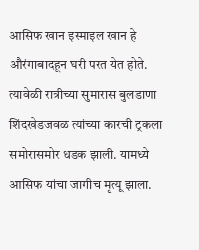आसिफ खान इस्माइल खान हे औरंगाबादहून घरी परत येत होते. त्यावेळी रात्रीच्या सुमारास बुलडाणा शिंदखेडजवळ त्यांच्या कारची ट्रकला समोरासमोर धडक झाली. यामध्ये आसिफ यांचा जागीच मृत्यू झाला.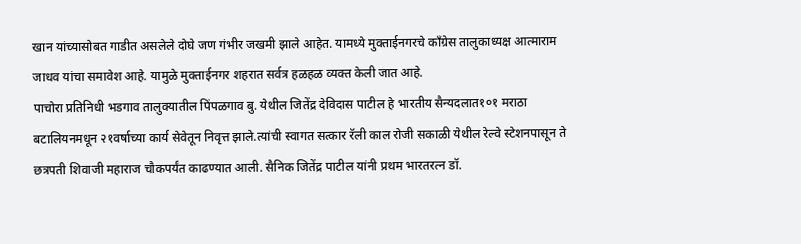खान यांच्यासोबत गाडीत असलेले दोघे जण गंभीर जखमी झाले आहेत. यामध्ये मुक्ताईनगरचे काँग्रेस तालुकाध्यक्ष आत्माराम जाधव यांचा समावेश आहे. यामुळे मुक्ताईनगर शहरात सर्वत्र हळहळ व्यक्त केली जात आहे.
पाचोरा प्रतिनिधी भडगाव तालुक्यातील पिंपळगाव बु. येथील जितेंद्र देविदास पाटील हे भारतीय सैन्यदलात१०१ मराठा बटालियनमधून २१वर्षाच्या कार्य सेवेतून निवृत्त झाले.त्यांची स्वागत सत्कार रॅली काल रोजी सकाळी येथील रेल्वे स्टेशनपासून ते छत्रपती शिवाजी महाराज चौकपर्यंत काढण्यात आली. सैनिक जितेंद्र पाटील यांनी प्रथम भारतरत्न डॉ.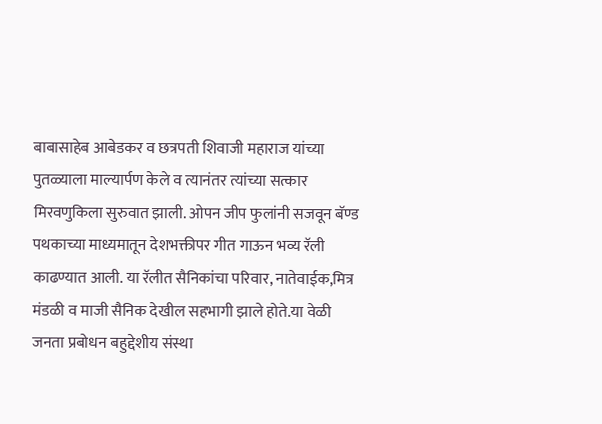बाबासाहेब आबेडकर व छत्रपती शिवाजी महाराज यांच्या पुतळ्याला माल्यार्पण केले व त्यानंतर त्यांच्या सत्कार मिरवणुकिला सुरुवात झाली. ओपन जीप फुलांनी सजवून बॅण्ड पथकाच्या माध्यमातून देशभक्तीपर गीत गाऊन भव्य रॅली काढण्यात आली. या रॅलीत सैनिकांचा परिवार, नातेवाईक,मित्र मंडळी व माजी सैनिक देखील सहभागी झाले होते.या वेळी जनता प्रबोधन बहुद्देशीय संस्था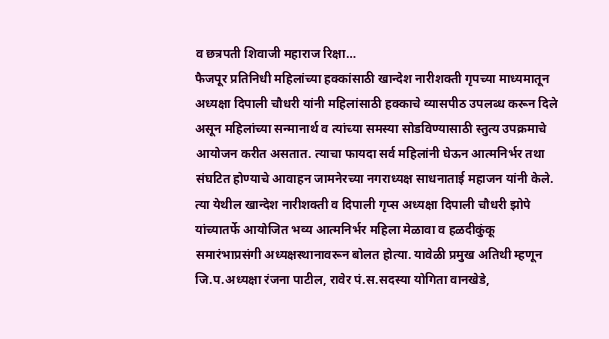व छत्रपती शिवाजी महाराज रिक्षा…
फैजपूर प्रतिनिधी महिलांच्या हक्कांसाठी खान्देश नारीशक्ती गृपच्या माध्यमातून अध्यक्षा दिपाली चौधरी यांनी महिलांसाठी हक्काचे व्यासपीठ उपलब्ध करून दिले असून महिलांच्या सन्मानार्थ व त्यांच्या समस्या सोडविण्यासाठी स्तुत्य उपक्रमाचे आयोजन करीत असतात. त्याचा फायदा सर्व महिलांनी घेऊन आत्मनिर्भर तथा संघटित होण्याचे आवाहन जामनेरच्या नगराध्यक्ष साधनाताई महाजन यांनी केले. त्या येथील खान्देश नारीशक्ती व दिपाली गृप्स अध्यक्षा दिपाली चौधरी झोपे यांच्यातर्फे आयोजित भव्य आत्मनिर्भर महिला मेळावा व हळदीकुंकू समारंभाप्रसंगी अध्यक्षस्थानावरून बोलत होत्या. यावेळी प्रमुख अतिथी म्हणून जि.प.अध्यक्षा रंजना पाटील, रावेर पं.स.सदस्या योगिता वानखेडे,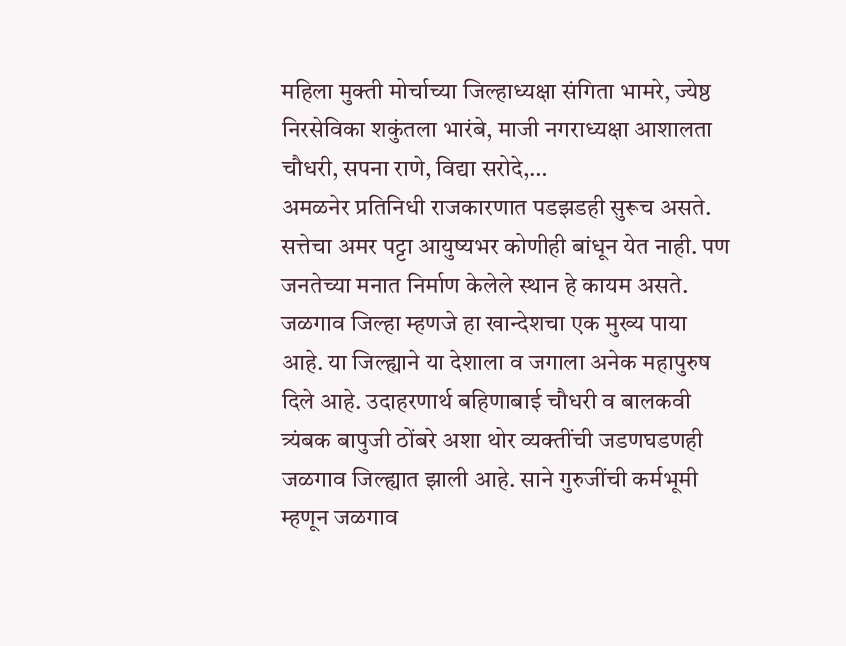महिला मुक्ती मोर्चाच्या जिल्हाध्यक्षा संगिता भामरे, ज्येष्ठ निरसेविका शकुंतला भारंबे, माजी नगराध्यक्षा आशालता चौधरी, सपना राणे, विद्या सरोदे,…
अमळनेर प्रतिनिधी राजकारणात पडझडही सुरूच असते. सत्तेचा अमर पट्टा आयुष्यभर कोणीही बांधून येत नाही. पण जनतेच्या मनात निर्माण केलेले स्थान हे कायम असते. जळगाव जिल्हा म्हणजे हा खान्देशचा एक मुख्य पाया आहे. या जिल्ह्याने या देशाला व जगाला अनेक महापुरुष दिले आहे. उदाहरणार्थ बहिणाबाई चौधरी व बालकवी त्र्यंबक बापुजी ठोंबरे अशा थोर व्यक्तींची जडणघडणही जळगाव जिल्ह्यात झाली आहे. साने गुरुजींची कर्मभूमी म्हणून जळगाव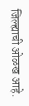जिल्ह्याची ओळख आहे.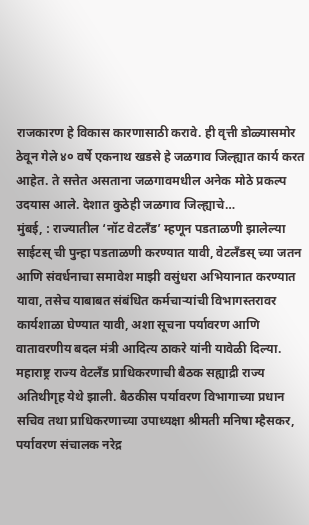राजकारण हे विकास कारणासाठी करावे. ही वृत्ती डोळ्यासमोर ठेवून गेले ४० वर्षे एकनाथ खडसे हे जळगाव जिल्ह्यात कार्य करत आहेत. ते सत्तेत असताना जळगावमधील अनेक मोठे प्रकल्प उदयास आले. देशात कुठेही जळगाव जिल्ह्याचे…
मुंबई, : राज्यातील ‘नॉट वेटलँड’ म्हणून पडताळणी झालेल्या साईटस् ची पुन्हा पडताळणी करण्यात यावी, वेटलँडस् च्या जतन आणि संवर्धनाचा समावेश माझी वसुंधरा अभियानात करण्यात यावा, तसेच याबाबत संबंधित कर्मचाऱ्यांची विभागस्तरावर कार्यशाळा घेण्यात यावी, अशा सूचना पर्यावरण आणि वातावरणीय बदल मंत्री आदित्य ठाकरे यांनी यावेळी दिल्या. महाराष्ट्र राज्य वेटलँड प्राधिकरणाची बैठक सह्याद्री राज्य अतिथीगृह येथे झाली. बैठकीस पर्यावरण विभागाच्या प्रधान सचिव तथा प्राधिकरणाच्या उपाध्यक्षा श्रीमती मनिषा म्हैसकर, पर्यावरण संचालक नरेद्र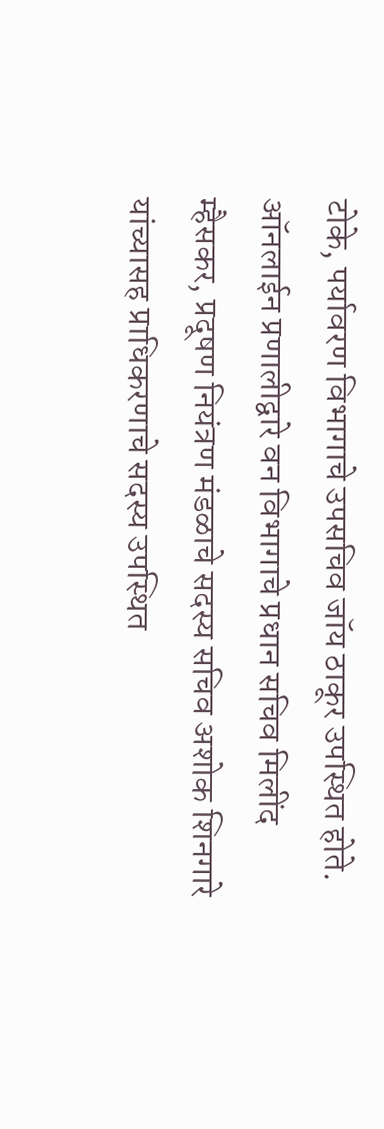टोके, पर्यावरण विभागाचे उपसचिव जॉय ठाकूर उपस्थित होते. ऑनलाईन प्रणालीद्वारे वन विभागाचे प्रधान सचिव मिलींद म्हैसकर, प्रदूषण नियंत्रण मंडळाचे सदस्य सचिव अशोक शिनगारे यांच्यासह प्राधिकरणाचे सदस्य उपस्थित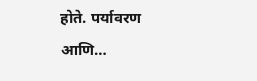होते. पर्यावरण आणि…